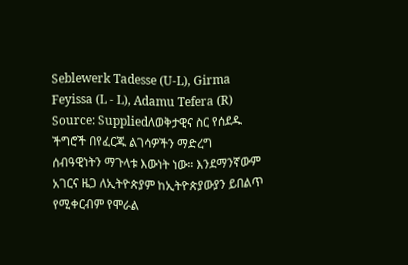Seblewerk Tadesse (U-L), Girma Feyissa (L - L), Adamu Tefera (R) Source: Suppliedለወቅታዊና ስር የሰደዱ ችግሮች በየፈርጁ ልገሳዎችን ማድረግ ሰብዓዊነትን ማጉላቱ እውነት ነው። እንደማንኛውም አገርና ዜጋ ለኢትዮጵያም ከኢትዮጵያውያን ይበልጥ የሚቀርብም የሞራል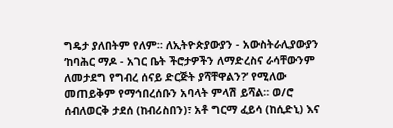ግዴታ ያለበትም የለም። ለኢትዮጵያውያን - አውስትራሊያውያን ‘ከባሕር ማዶ - አገር ቤት ችሮታዎችን ለማድረስና ራሳቸውንም ለመታደግ የግብረ ሰናይ ድርጅት ያሻቸዋልን?’ የሚለው መጠይቅም የማኅበረሰቡን አባላት ምላሽ ይሻል። ወ/ሮ ሰብለወርቅ ታደሰ (ከብሪስበን)፣ አቶ ግርማ ፈይሳ (ከሲድኒ) እና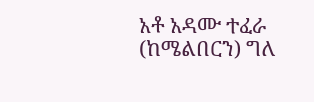አቶ አዳሙ ተፈራ (ከሜልበርን) ግለ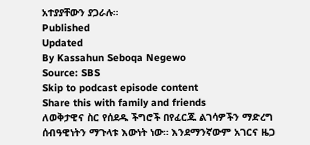አተያያቸውን ያጋራሉ።
Published
Updated
By Kassahun Seboqa Negewo
Source: SBS
Skip to podcast episode content
Share this with family and friends
ለወቅታዊና ስር የሰደዱ ችግሮች በየፈርጁ ልገሳዎችን ማድረግ ሰብዓዊነትን ማጉላቱ እውነት ነው። እንደማንኛውም አገርና ዜጋ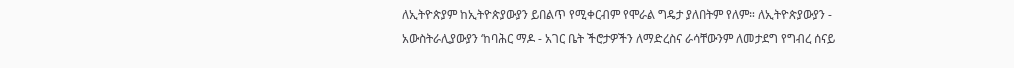ለኢትዮጵያም ከኢትዮጵያውያን ይበልጥ የሚቀርብም የሞራል ግዴታ ያለበትም የለም። ለኢትዮጵያውያን - አውስትራሊያውያን ‘ከባሕር ማዶ - አገር ቤት ችሮታዎችን ለማድረስና ራሳቸውንም ለመታደግ የግብረ ሰናይ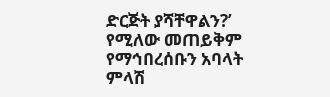ድርጅት ያሻቸዋልን?’ የሚለው መጠይቅም የማኅበረሰቡን አባላት ምላሽ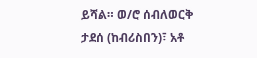ይሻል። ወ/ሮ ሰብለወርቅ ታደሰ (ከብሪስበን)፣ አቶ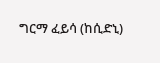ግርማ ፈይሳ (ከሲድኒ)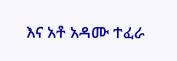እና አቶ አዳሙ ተፈራ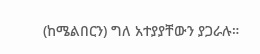(ከሜልበርን) ግለ አተያያቸውን ያጋራሉ።